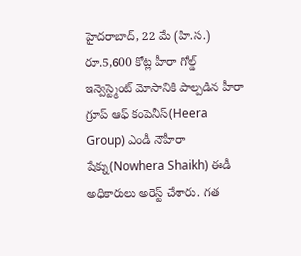హైదరాబాద్, 22 మే (హి.స.)
రూ.5,600 కోట్ల హీరా గోల్డ్ ఇన్వెస్ట్మెంట్ మోసానికి పాల్పడిన హీరా గ్రూప్ ఆఫ్ కంపెనీస్(Heera Group) ఎండీ నౌహీరా షేక్ను(Nowhera Shaikh) ఈడీ అధికారులు అరెస్ట్ చేశారు. గత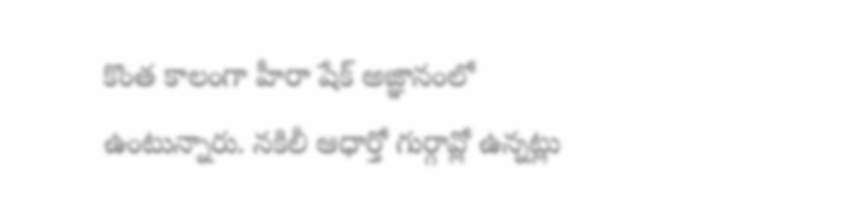కొంత కాలంగా హీరా షేక్ అజ్ఞానంలో ఉంటున్నారు. నకిలీ ఆధార్తో గుర్గావ్లో ఉన్నట్లు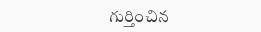గుర్తించిన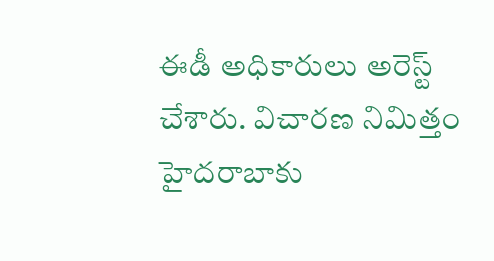ఈడీ అధికారులు అరెస్ట్ చేశారు. విచారణ నిమిత్తం హైదరాబాకు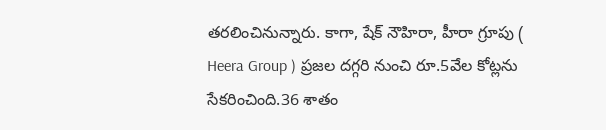తరలించినున్నారు. కాగా, షేక్ నౌహిరా, హీరా గ్రూపు ( Heera Group ) ప్రజల దగ్గరి నుంచి రూ.5వేల కోట్లను సేకరించింది.36 శాతం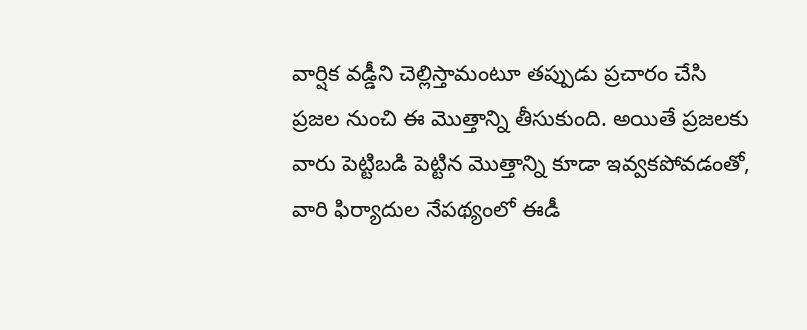వార్షిక వడ్డీని చెల్లిస్తామంటూ తప్పుడు ప్రచారం చేసి ప్రజల నుంచి ఈ మొత్తాన్ని తీసుకుంది. అయితే ప్రజలకు వారు పెట్టిబడి పెట్టిన మొత్తాన్ని కూడా ఇవ్వకపోవడంతో, వారి ఫిర్యాదుల నేపథ్యంలో ఈడీ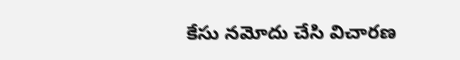కేసు నమోదు చేసి విచారణ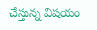చేస్తున్న విషయం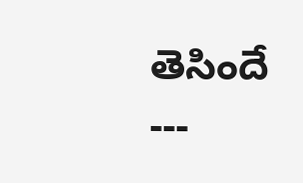తెసిందే
---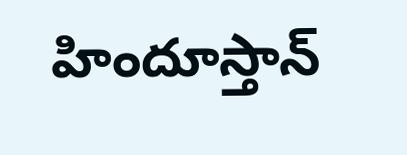హిందూస్తాన్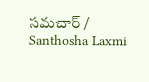సమచార్ / Santhosha Laxmi